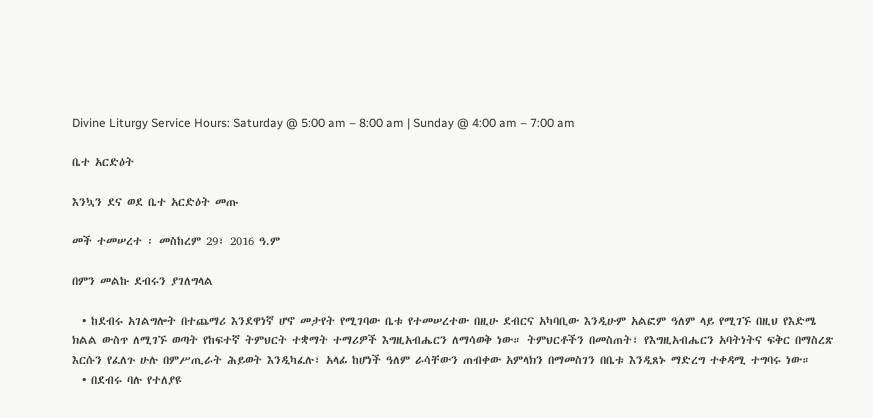Divine Liturgy Service Hours: Saturday @ 5:00 am – 8:00 am | Sunday @ 4:00 am – 7:00 am

ቤተ አርድዕት

እንኳን ደና ወደ ቤተ አርድዕት መጡ

መች ተመሠረተ ፡ መስከረም 29፣ 2016 ዓ.ም

በምን መልኩ ደብሩን ያገለግላል

  • ከደብሩ አገልግሎት በተጨማሪ እንደዋነኛ ሆኖ መታየት የሚገባው ቤቱ የተመሠረተው በዚሁ ደብርና አካባቢው እንዲሁም አልፎም ዓለም ላይ የሚገኙ በዚህ የእድሜ ክልል ውስጥ ለሚገኙ ወጣት የከፍተኛ ትምህርት ተቋማት ተማሪዎች እግዚአብሔርን ለማሳወቅ ነው። ትምህርቶችን በመስጠት፣ የእግዚአብሔርን አባትነትና ፍቅር በማስረጽ እርሱን የፈለጉ ሁሉ በምሥጢራት ሕይወት እንዲካፈሉ፣ አላፊ ከሆነች ዓለም ራሳቸውን ጠብቀው አምላክን በማመስገን በቤቱ እንዲጸኑ ማድረግ ተቀዳሚ ተግባሩ ነው።
  • በደብሩ ባሉ የተለያዩ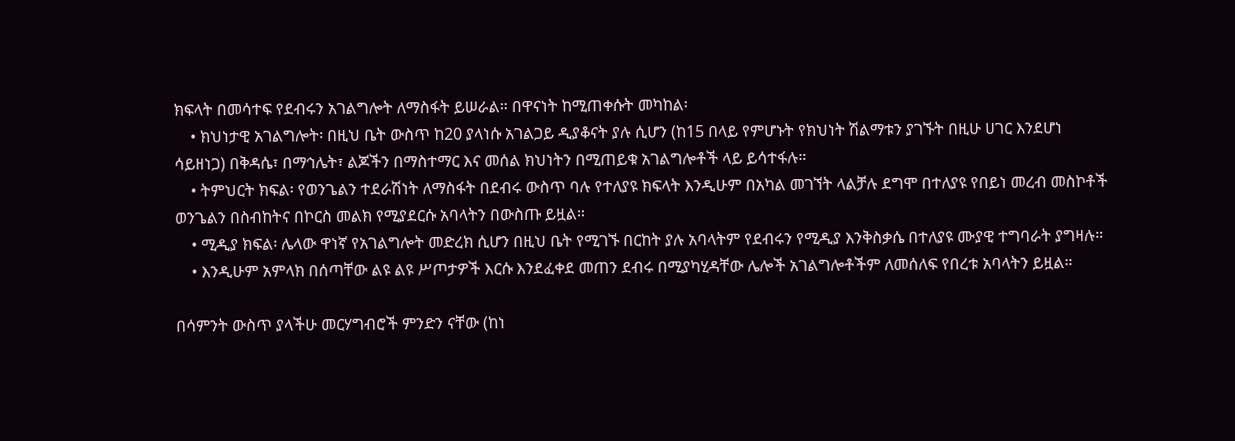ክፍላት በመሳተፍ የደብሩን አገልግሎት ለማስፋት ይሠራል። በዋናነት ከሚጠቀሱት መካከል፡
    • ክህነታዊ አገልግሎት፡ በዚህ ቤት ውስጥ ከ20 ያላነሱ አገልጋይ ዲያቆናት ያሉ ሲሆን (ከ15 በላይ የምሆኑት የክህነት ሽልማቱን ያገኙት በዚሁ ሀገር እንደሆነ ሳይዘነጋ) በቅዳሴ፣ በማኅሌት፣ ልጆችን በማስተማር እና መሰል ክህነትን በሚጠይቁ አገልግሎቶች ላይ ይሳተፋሉ።
    • ትምህርት ክፍል፡ የወንጌልን ተደራሽነት ለማስፋት በደብሩ ውስጥ ባሉ የተለያዩ ክፍላት እንዲሁም በአካል መገኘት ላልቻሉ ደግሞ በተለያዩ የበይነ መረብ መስኮቶች ወንጌልን በስብከትና በኮርስ መልክ የሚያደርሱ አባላትን በውስጡ ይዟል።
    • ሚዲያ ክፍል፡ ሌላው ዋነኛ የአገልግሎት መድረክ ሲሆን በዚህ ቤት የሚገኙ በርከት ያሉ አባላትም የደብሩን የሚዲያ እንቅስቃሴ በተለያዩ ሙያዊ ተግባራት ያግዛሉ።
    • እንዲሁም አምላክ በሰጣቸው ልዩ ልዩ ሥጦታዎች እርሱ እንደፈቀደ መጠን ደብሩ በሚያካሂዳቸው ሌሎች አገልግሎቶችም ለመሰለፍ የበረቱ አባላትን ይዟል።

በሳምንት ውስጥ ያላችሁ መርሃግብሮች ምንድን ናቸው (ከነ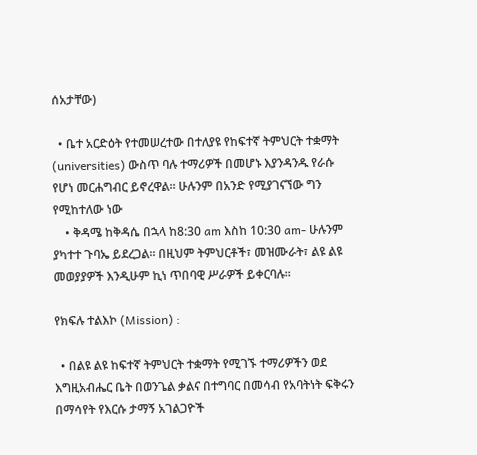ሰአታቸው)

  • ቤተ አርድዕት የተመሠረተው በተለያዩ የከፍተኛ ትምህርት ተቋማት (universities) ውስጥ ባሉ ተማሪዎች በመሆኑ እያንዳንዱ የራሱ የሆነ መርሐግብር ይኖረዋል። ሁሉንም በአንድ የሚያገናኘው ግን የሚከተለው ነው
    • ቅዳሜ ከቅዳሴ በኋላ ከ8:30 am እስከ 10:30 am- ሁሉንም ያካተተ ጉባኤ ይደረጋል። በዚህም ትምህርቶች፣ መዝሙራት፣ ልዩ ልዩ መወያያዎች እንዲሁም ኪነ ጥበባዊ ሥራዎች ይቀርባሉ።

የክፍሉ ተልእኮ (Mission) :

  • በልዩ ልዩ ከፍተኛ ትምህርት ተቋማት የሚገኙ ተማሪዎችን ወደ እግዚአብሔር ቤት በወንጌል ቃልና በተግባር በመሳብ የአባትነት ፍቅሩን በማሳየት የእርሱ ታማኝ አገልጋዮች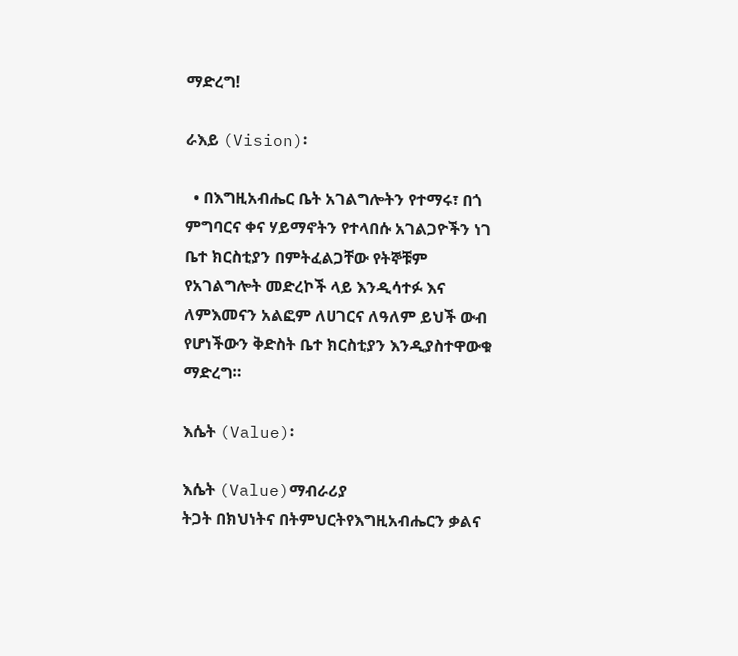ማድረግ!

ራእይ (Vision)፡

  • በእግዚአብሔር ቤት አገልግሎትን የተማሩ፣ በጎ ምግባርና ቀና ሃይማኖትን የተላበሱ አገልጋዮችን ነገ ቤተ ክርስቲያን በምትፈልጋቸው የትኞቹም የአገልግሎት መድረኮች ላይ እንዲሳተፉ እና ለምእመናን አልፎም ለሀገርና ለዓለም ይህች ውብ የሆነችውን ቅድስት ቤተ ክርስቲያን እንዲያስተዋውቁ ማድረግ።

እሴት (Value)፡

እሴት (Value)ማብራሪያ
ትጋት በክህነትና በትምህርትየእግዚአብሔርን ቃልና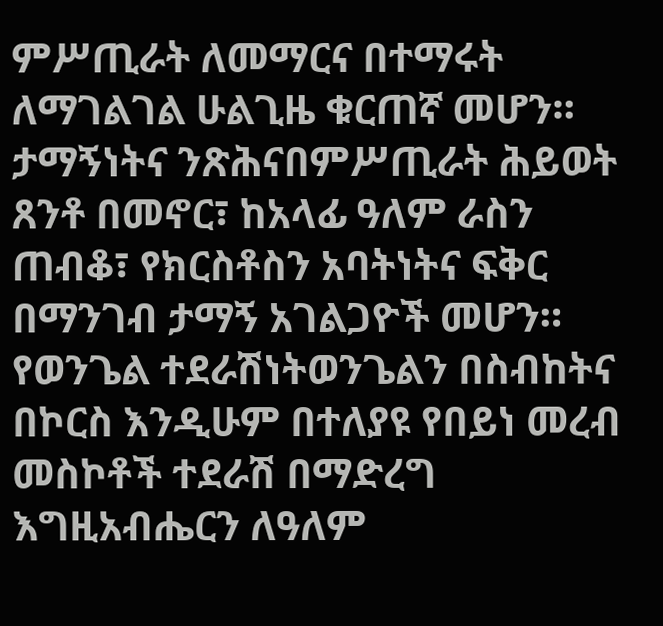ምሥጢራት ለመማርና በተማሩት ለማገልገል ሁልጊዜ ቁርጠኛ መሆን።
ታማኝነትና ንጽሕናበምሥጢራት ሕይወት ጸንቶ በመኖር፣ ከአላፊ ዓለም ራስን ጠብቆ፣ የክርስቶስን አባትነትና ፍቅር በማንገብ ታማኝ አገልጋዮች መሆን።
የወንጌል ተደራሽነትወንጌልን በስብከትና በኮርስ እንዲሁም በተለያዩ የበይነ መረብ መስኮቶች ተደራሽ በማድረግ
እግዚአብሔርን ለዓለም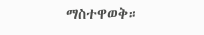ማስተዋወቅ።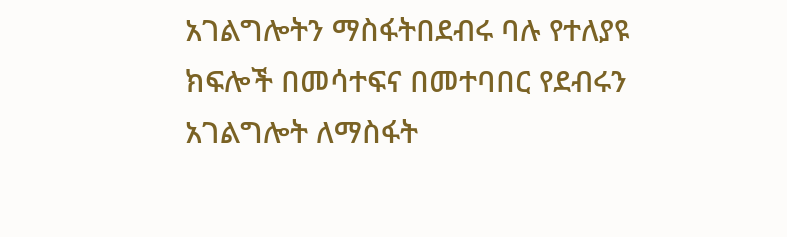አገልግሎትን ማስፋትበደብሩ ባሉ የተለያዩ ክፍሎች በመሳተፍና በመተባበር የደብሩን አገልግሎት ለማስፋት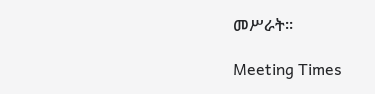መሥራት።

Meeting Times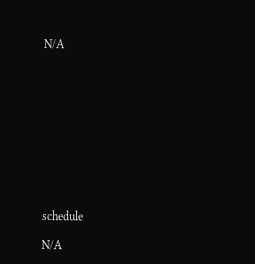N/A











schedule

N/A